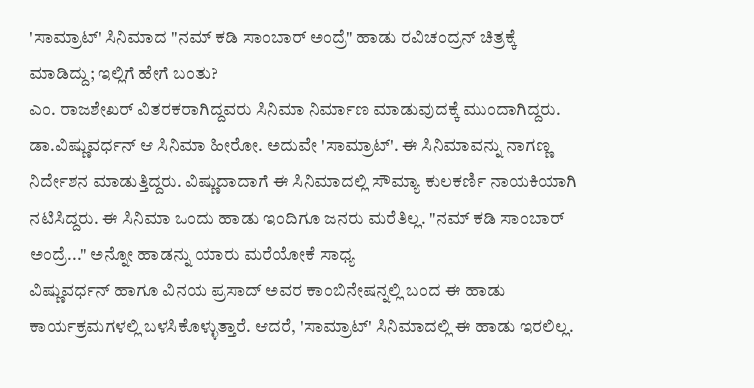'ಸಾಮ್ರಾಟ್' ಸಿನಿಮಾದ "ನಮ್ ಕಡಿ ಸಾಂಬಾರ್ ಅಂದ್ರೆ" ಹಾಡು ರವಿಚಂದ್ರನ್ ಚಿತ್ರಕ್ಕೆ ಮಾಡಿದ್ದು; ಇಲ್ಲಿಗೆ ಹೇಗೆ ಬಂತು?
ಎಂ. ರಾಜಶೇಖರ್ ವಿತರಕರಾಗಿದ್ದವರು ಸಿನಿಮಾ ನಿರ್ಮಾಣ ಮಾಡುವುದಕ್ಕೆ ಮುಂದಾಗಿದ್ದರು. ಡಾ.ವಿಷ್ಣುವರ್ಧನ್ ಆ ಸಿನಿಮಾ ಹೀರೋ. ಅದುವೇ 'ಸಾಮ್ರಾಟ್'. ಈ ಸಿನಿಮಾವನ್ನು ನಾಗಣ್ಣ ನಿರ್ದೇಶನ ಮಾಡುತ್ತಿದ್ದರು. ವಿಷ್ಣುದಾದಾಗೆ ಈ ಸಿನಿಮಾದಲ್ಲಿ ಸೌಮ್ಯಾ ಕುಲಕರ್ಣಿ ನಾಯಕಿಯಾಗಿ ನಟಿಸಿದ್ದರು. ಈ ಸಿನಿಮಾ ಒಂದು ಹಾಡು ಇಂದಿಗೂ ಜನರು ಮರೆತಿಲ್ಲ. "ನಮ್ ಕಡಿ ಸಾಂಬಾರ್ ಅಂದ್ರೆ..." ಅನ್ನೋ ಹಾಡನ್ನು ಯಾರು ಮರೆಯೋಕೆ ಸಾಧ್ಯ
ವಿಷ್ಣುವರ್ಧನ್ ಹಾಗೂ ವಿನಯ ಪ್ರಸಾದ್ ಅವರ ಕಾಂಬಿನೇಷನ್ನಲ್ಲಿ ಬಂದ ಈ ಹಾಡು ಕಾರ್ಯಕ್ರಮಗಳಲ್ಲಿ ಬಳಸಿಕೊಳ್ಳುತ್ತಾರೆ. ಆದರೆ, 'ಸಾಮ್ರಾಟ್' ಸಿನಿಮಾದಲ್ಲಿ ಈ ಹಾಡು ಇರಲಿಲ್ಲ.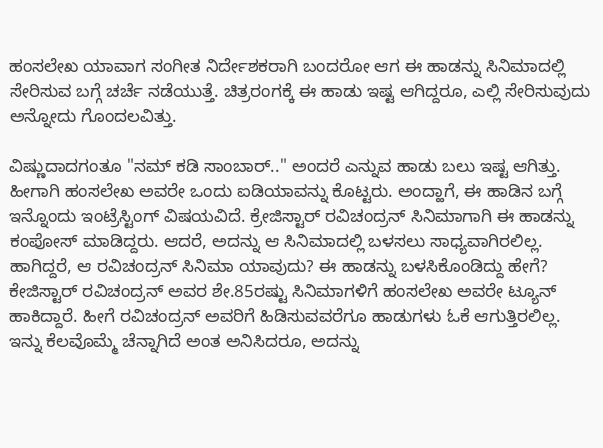ಹಂಸಲೇಖ ಯಾವಾಗ ಸಂಗೀತ ನಿರ್ದೇಶಕರಾಗಿ ಬಂದರೋ ಆಗ ಈ ಹಾಡನ್ನು ಸಿನಿಮಾದಲ್ಲಿ ಸೇರಿಸುವ ಬಗ್ಗೆ ಚರ್ಚೆ ನಡೆಯುತ್ತೆ. ಚಿತ್ರರಂಗಕ್ಕೆ ಈ ಹಾಡು ಇಷ್ಟ ಆಗಿದ್ದರೂ, ಎಲ್ಲಿ ಸೇರಿಸುವುದು ಅನ್ನೋದು ಗೊಂದಲವಿತ್ತು.

ವಿಷ್ಣುದಾದಗಂತೂ "ನಮ್ ಕಡಿ ಸಾಂಬಾರ್.." ಅಂದರೆ ಎನ್ನುವ ಹಾಡು ಬಲು ಇಷ್ಟ ಆಗಿತ್ತು. ಹೀಗಾಗಿ ಹಂಸಲೇಖ ಅವರೇ ಒಂದು ಐಡಿಯಾವನ್ನು ಕೊಟ್ಟರು. ಅಂದ್ಹಾಗೆ, ಈ ಹಾಡಿನ ಬಗ್ಗೆ ಇನ್ನೊಂದು ಇಂಟ್ರೆಸ್ಟಿಂಗ್ ವಿಷಯವಿದೆ. ಕ್ರೇಜಿಸ್ಟಾರ್ ರವಿಚಂದ್ರನ್ ಸಿನಿಮಾಗಾಗಿ ಈ ಹಾಡನ್ನು ಕಂಪೋಸ್ ಮಾಡಿದ್ದರು. ಆದರೆ, ಅದನ್ನು ಆ ಸಿನಿಮಾದಲ್ಲಿ ಬಳಸಲು ಸಾಧ್ಯವಾಗಿರಲಿಲ್ಲ. ಹಾಗಿದ್ದರೆ, ಆ ರವಿಚಂದ್ರನ್ ಸಿನಿಮಾ ಯಾವುದು? ಈ ಹಾಡನ್ನು ಬಳಸಿಕೊಂಡಿದ್ದು ಹೇಗೆ?
ಕೇಜಿಸ್ಟಾರ್ ರವಿಚಂದ್ರನ್ ಅವರ ಶೇ.85ರಷ್ಟು ಸಿನಿಮಾಗಳಿಗೆ ಹಂಸಲೇಖ ಅವರೇ ಟ್ಯೂನ್ ಹಾಕಿದ್ದಾರೆ. ಹೀಗೆ ರವಿಚಂದ್ರನ್ ಅವರಿಗೆ ಹಿಡಿಸುವವರೆಗೂ ಹಾಡುಗಳು ಓಕೆ ಆಗುತ್ತಿರಲಿಲ್ಲ. ಇನ್ನು ಕೆಲವೊಮ್ಮೆ ಚೆನ್ನಾಗಿದೆ ಅಂತ ಅನಿಸಿದರೂ, ಅದನ್ನು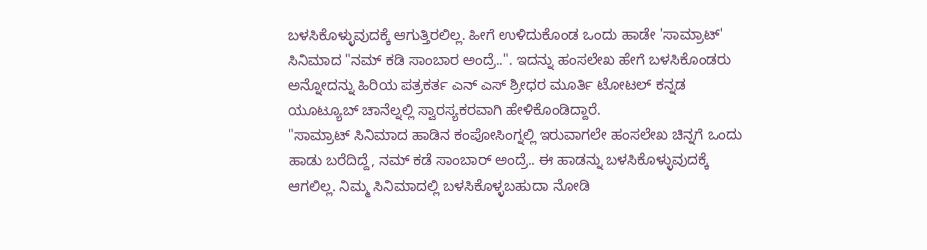ಬಳಸಿಕೊಳ್ಳುವುದಕ್ಕೆ ಆಗುತ್ತಿರಲಿಲ್ಲ. ಹೀಗೆ ಉಳಿದುಕೊಂಡ ಒಂದು ಹಾಡೇ 'ಸಾಮ್ರಾಟ್' ಸಿನಿಮಾದ "ನಮ್ ಕಡಿ ಸಾಂಬಾರ ಅಂದ್ರೆ..". ಇದನ್ನು ಹಂಸಲೇಖ ಹೇಗೆ ಬಳಸಿಕೊಂಡರು ಅನ್ನೋದನ್ನು ಹಿರಿಯ ಪತ್ರಕರ್ತ ಎನ್ ಎಸ್ ಶ್ರೀಧರ ಮೂರ್ತಿ ಟೋಟಲ್ ಕನ್ನಡ ಯೂಟ್ಯೂಬ್ ಚಾನೆಲ್ನಲ್ಲಿ ಸ್ವಾರಸ್ಯಕರವಾಗಿ ಹೇಳಿಕೊಂಡಿದ್ದಾರೆ.
"ಸಾಮ್ರಾಟ್ ಸಿನಿಮಾದ ಹಾಡಿನ ಕಂಪೋಸಿಂಗ್ನಲ್ಲಿ ಇರುವಾಗಲೇ ಹಂಸಲೇಖ ಚಿನ್ನಗೆ ಒಂದು ಹಾಡು ಬರೆದಿದ್ದೆ, ನಮ್ ಕಡೆ ಸಾಂಬಾರ್ ಅಂದ್ರೆ.. ಈ ಹಾಡನ್ನು ಬಳಸಿಕೊಳ್ಳುವುದಕ್ಕೆ ಆಗಲಿಲ್ಲ. ನಿಮ್ಮ ಸಿನಿಮಾದಲ್ಲಿ ಬಳಸಿಕೊಳ್ಳಬಹುದಾ ನೋಡಿ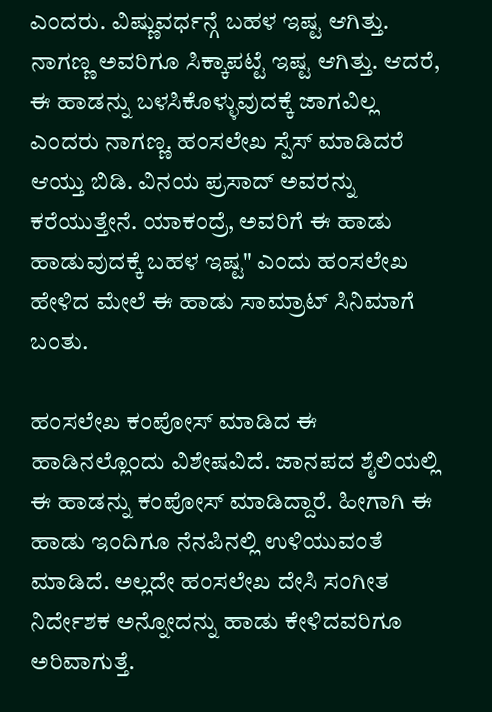ಎಂದರು. ವಿಷ್ಣುವರ್ಧನ್ಗೆ ಬಹಳ ಇಷ್ಟ ಆಗಿತ್ತು. ನಾಗಣ್ಣ ಅವರಿಗೂ ಸಿಕ್ಕಾಪಟ್ಟೆ ಇಷ್ಟ ಆಗಿತ್ತು. ಆದರೆ, ಈ ಹಾಡನ್ನು ಬಳಸಿಕೊಳ್ಳುವುದಕ್ಕೆ ಜಾಗವಿಲ್ಲ ಎಂದರು ನಾಗಣ್ಣ. ಹಂಸಲೇಖ ಸ್ಪೆಸ್ ಮಾಡಿದರೆ ಆಯ್ತು ಬಿಡಿ. ವಿನಯ ಪ್ರಸಾದ್ ಅವರನ್ನು ಕರೆಯುತ್ತೇನೆ. ಯಾಕಂದ್ರೆ, ಅವರಿಗೆ ಈ ಹಾಡು ಹಾಡುವುದಕ್ಕೆ ಬಹಳ ಇಷ್ಟ" ಎಂದು ಹಂಸಲೇಖ ಹೇಳಿದ ಮೇಲೆ ಈ ಹಾಡು ಸಾಮ್ರಾಟ್ ಸಿನಿಮಾಗೆ ಬಂತು.

ಹಂಸಲೇಖ ಕಂಪೋಸ್ ಮಾಡಿದ ಈ ಹಾಡಿನಲ್ಲೊಂದು ವಿಶೇಷವಿದೆ. ಜಾನಪದ ಶೈಲಿಯಲ್ಲಿ ಈ ಹಾಡನ್ನು ಕಂಪೋಸ್ ಮಾಡಿದ್ದಾರೆ. ಹೀಗಾಗಿ ಈ ಹಾಡು ಇಂದಿಗೂ ನೆನಪಿನಲ್ಲಿ ಉಳಿಯುವಂತೆ ಮಾಡಿದೆ. ಅಲ್ಲದೇ ಹಂಸಲೇಖ ದೇಸಿ ಸಂಗೀತ ನಿರ್ದೇಶಕ ಅನ್ನೋದನ್ನು ಹಾಡು ಕೇಳಿದವರಿಗೂ ಅರಿವಾಗುತ್ತೆ.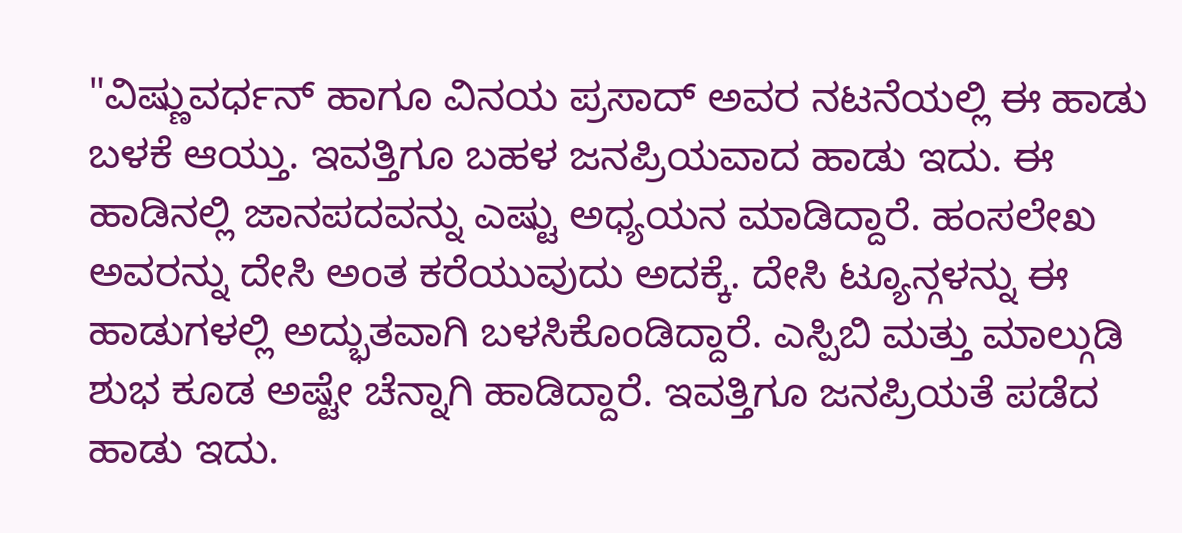"ವಿಷ್ಣುವರ್ಧನ್ ಹಾಗೂ ವಿನಯ ಪ್ರಸಾದ್ ಅವರ ನಟನೆಯಲ್ಲಿ ಈ ಹಾಡು ಬಳಕೆ ಆಯ್ತು. ಇವತ್ತಿಗೂ ಬಹಳ ಜನಪ್ರಿಯವಾದ ಹಾಡು ಇದು. ಈ ಹಾಡಿನಲ್ಲಿ ಜಾನಪದವನ್ನು ಎಷ್ಟು ಅಧ್ಯಯನ ಮಾಡಿದ್ದಾರೆ. ಹಂಸಲೇಖ ಅವರನ್ನು ದೇಸಿ ಅಂತ ಕರೆಯುವುದು ಅದಕ್ಕೆ. ದೇಸಿ ಟ್ಯೂನ್ಗಳನ್ನು ಈ ಹಾಡುಗಳಲ್ಲಿ ಅದ್ಭುತವಾಗಿ ಬಳಸಿಕೊಂಡಿದ್ದಾರೆ. ಎಸ್ಪಿಬಿ ಮತ್ತು ಮಾಲ್ಗುಡಿ ಶುಭ ಕೂಡ ಅಷ್ಟೇ ಚೆನ್ನಾಗಿ ಹಾಡಿದ್ದಾರೆ. ಇವತ್ತಿಗೂ ಜನಪ್ರಿಯತೆ ಪಡೆದ ಹಾಡು ಇದು.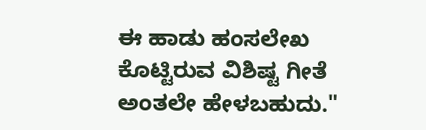ಈ ಹಾಡು ಹಂಸಲೇಖ ಕೊಟ್ಟಿರುವ ವಿಶಿಷ್ಟ ಗೀತೆ ಅಂತಲೇ ಹೇಳಬಹುದು."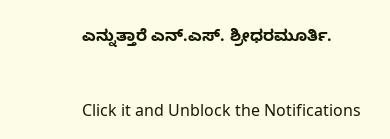ಎನ್ನುತ್ತಾರೆ ಎನ್.ಎಸ್. ಶ್ರೀಧರಮೂರ್ತಿ.


Click it and Unblock the Notifications